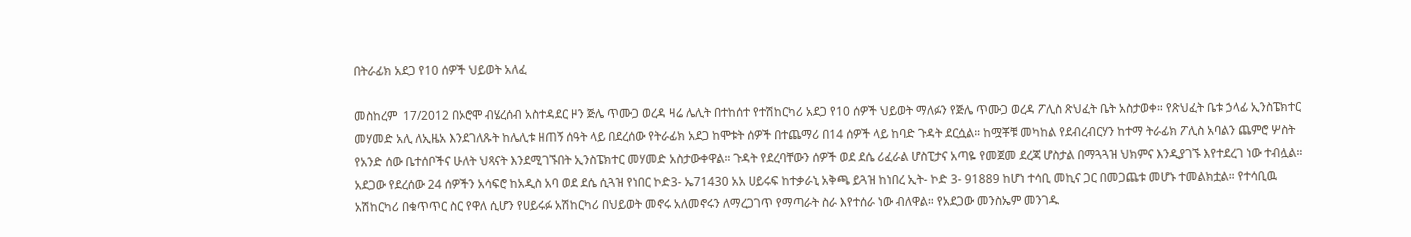በትራፊክ አደጋ የ10 ሰዎች ህይወት አለፈ

መስከረም  17/2012 በኦሮሞ ብሄረሰብ አስተዳደር ዞን ጅሌ ጥሙጋ ወረዳ ዛሬ ሌሊት በተከሰተ የተሽከርካሪ አደጋ የ10 ሰዎች ህይወት ማለፉን የጅሌ ጥሙጋ ወረዳ ፖሊስ ጽህፈት ቤት አስታወቀ። የጽህፈት ቤቱ ኃላፊ ኢንስፔክተር መሃመድ አሊ ለኢዜአ እንደገለጹት ከሌሊቱ ዘጠኝ ሰዓት ላይ በደረሰው የትራፊክ አደጋ ከሞቱት ሰዎች በተጨማሪ በ14 ሰዎች ላይ ከባድ ጉዳት ደርሷል። ከሟቾቹ መካከል የደብረብርሃን ከተማ ትራፊክ ፖሊስ አባልን ጨምሮ ሦስት የአንድ ሰው ቤተሰቦችና ሁለት ህጻናት እንደሚገኙበት ኢንስፔክተር መሃመድ አስታውቀዋል። ጉዳት የደረባቸውን ሰዎች ወደ ደሴ ሪፈራል ሆስፒታና አጣዬ የመጀመ ደረጃ ሆስታል በማጓጓዝ ህክምና እንዲያገኙ እየተደረገ ነው ተብሏል። አደጋው የደረሰው 24 ሰዎችን አሳፍሮ ከአዲስ አባ ወደ ደሴ ሲጓዝ የነበር ኮድ3- ኤ71430 አአ ሀይሩፍ ከተቃራኒ አቅጫ ይጓዝ ከነበረ ኢት- ኮድ 3- 91889 ከሆነ ተሳቢ መኪና ጋር በመጋጨቱ መሆኑ ተመልክቷል። የተሳቢዉ አሽከርካሪ በቁጥጥር ስር የዋለ ሲሆን የሀይሩፉ አሽከርካሪ በህይወት መኖሩ አለመኖሩን ለማረጋገጥ የማጣራት ስራ እየተሰራ ነው ብለዋል። የአደጋው መንስኤም መንገዱ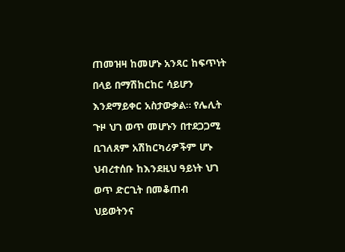ጠመዝዛ ከመሆኑ አንጻር ከፍጥነት በላይ በማሽከርከር ሳይሆን እንደማይቀር አስታውቃል። የሌሊት ጉዞ ህገ ወጥ መሆኑን በተደጋጋሚ ቢገለጸም አሽከርካሪዎችም ሆኑ ህብረተሰቡ ከእንደዚህ ዓይነት ህገ ወጥ ድርጊት በመቆጠብ ህይወትንና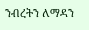ንብረትን ለማዳን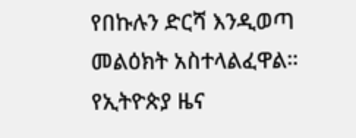የበኩሉን ድርሻ እንዲወጣ መልዕክት አስተላልፈዋል።
የኢትዮጵያ ዜና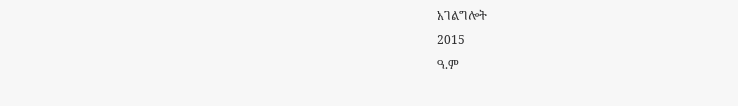አገልግሎት
2015
ዓ.ም